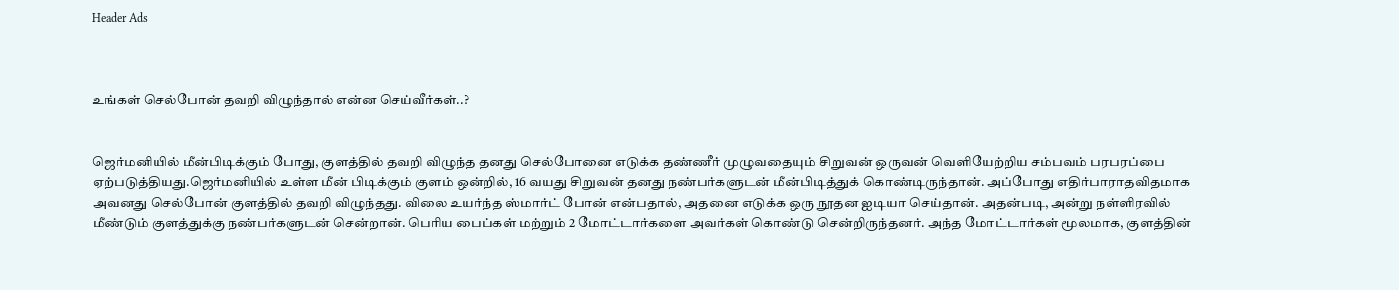Header Ads



உங்கள் செல்போன் தவறி விழுந்தால் என்ன செய்வீர்கள்..?


ஜெர்மனியில் மீன்பிடிக்கும் போது, குளத்தில் தவறி விழுந்த தனது செல்போனை எடுக்க தண்ணீர் முழுவதையும் சிறுவன் ஒருவன் வெளியேற்றிய சம்பவம் பரபரப்பை ஏற்படுத்தியது.ஜெர்மனியில் உள்ள மீன் பிடிக்கும் குளம் ஒன்றில், 16 வயது சிறுவன் தனது நண்பர்களுடன் மீன்பிடித்துக் கொண்டிருந்தான். அப்போது எதிர்பாராதவிதமாக அவனது செல்போன் குளத்தில் தவறி விழுந்தது. விலை உயர்ந்த ஸ்மார்ட் போன் என்பதால், அதனை எடுக்க ஒரு நூதன ஐடியா செய்தான். அதன்படி, அன்று நள்ளிரவில் மீண்டும் குளத்துக்கு நண்பர்களுடன் சென்றான். பெரிய பைப்கள் மற்றும் 2 மோட்டார்களை அவர்கள் கொண்டு சென்றிருந்தனர். அந்த மோட்டார்கள் மூலமாக, குளத்தின்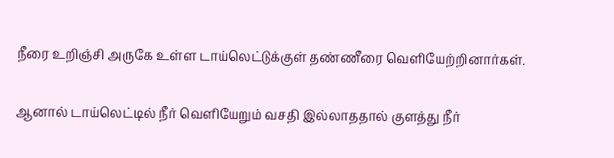நீரை உறிஞ்சி அருகே உள்ள டாய்லெட்டுக்குள் தண்ணீரை வெளியேற்றினார்கள்.

ஆனால் டாய்லெட்டில் நீர் வெளியேறும் வசதி இல்லாததால் குளத்து நீர்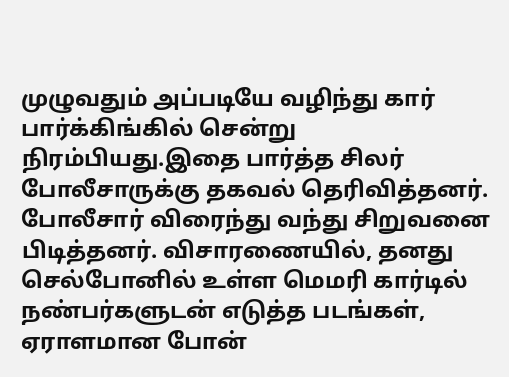முழுவதும் அப்படியே வழிந்து கார் பார்க்கிங்கில் சென்று நிரம்பியது.இதை பார்த்த சிலர் போலீசாருக்கு தகவல் தெரிவித்தனர். போலீசார் விரைந்து வந்து சிறுவனை பிடித்தனர். விசாரணையில், தனது செல்போனில் உள்ள மெமரி கார்டில் நண்பர்களுடன் எடுத்த படங்கள், ஏராளமான போன்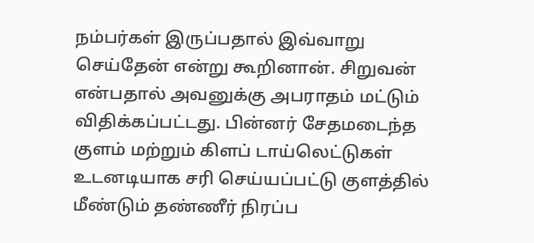நம்பர்கள் இருப்பதால் இவ்வாறு செய்தேன் என்று கூறினான். சிறுவன் என்பதால் அவனுக்கு அபராதம் மட்டும் விதிக்கப்பட்டது. பின்னர் சேதமடைந்த குளம் மற்றும் கிளப் டாய்லெட்டுகள் உடனடியாக சரி செய்யப்பட்டு குளத்தில் மீண்டும் தண்ணீர் நிரப்ப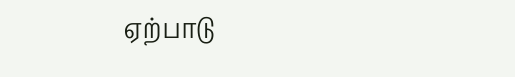ஏற்பாடு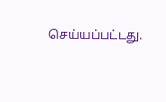செய்யப்பட்டது.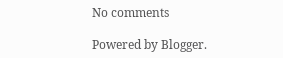No comments

Powered by Blogger.